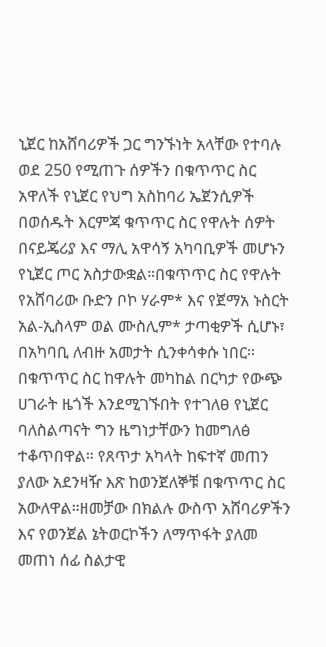ኒጀር ከአሸባሪዎች ጋር ግንኙነት አላቸው የተባሉ ወደ 250 የሚጠጉ ሰዎችን በቁጥጥር ስር አዋለች የኒጀር የህግ አስከባሪ ኤጀንሲዎች በወሰዱት እርምጃ ቁጥጥር ስር የዋሉት ሰዎት በናይጄሪያ እና ማሊ አዋሳኝ አካባቢዎች መሆኑን የኒጀር ጦር አስታውቋል።በቁጥጥር ስር የዋሉት የአሸባሪው ቡድን ቦኮ ሃራም* እና የጀማአ ኑስርት አል-ኢስላም ወል ሙስሊም* ታጣቂዎች ሲሆኑ፣ በአካባቢ ለብዙ አመታት ሲንቀሳቀሱ ነበር። በቁጥጥር ስር ከዋሉት መካከል በርካታ የውጭ ሀገራት ዜጎች እንደሚገኙበት የተገለፀ የኒጀር ባለስልጣናት ግን ዜግነታቸውን ከመግለፅ ተቆጥበዋል። የጸጥታ አካላት ከፍተኛ መጠን ያለው አደንዛዥ እጽ ከወንጀለኞቹ በቁጥጥር ስር አውለዋል።ዘመቻው በክልሉ ውስጥ አሸባሪዎችን እና የወንጀል ኔትወርኮችን ለማጥፋት ያለመ መጠነ ሰፊ ስልታዊ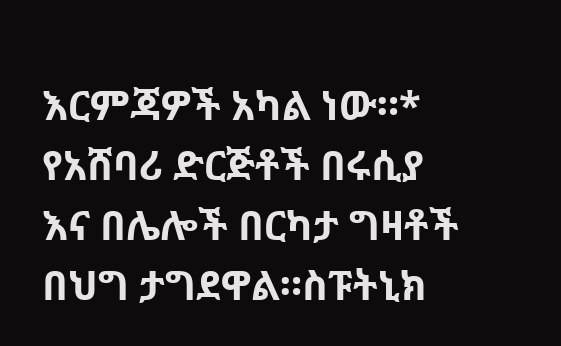እርምጃዎች አካል ነው።* የአሸባሪ ድርጅቶች በሩሲያ እና በሌሎች በርካታ ግዛቶች በህግ ታግደዋል።ስፑትኒክ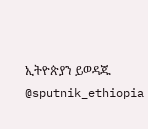ኢትዮጵያን ይወዳጁ @sputnik_ethiopia